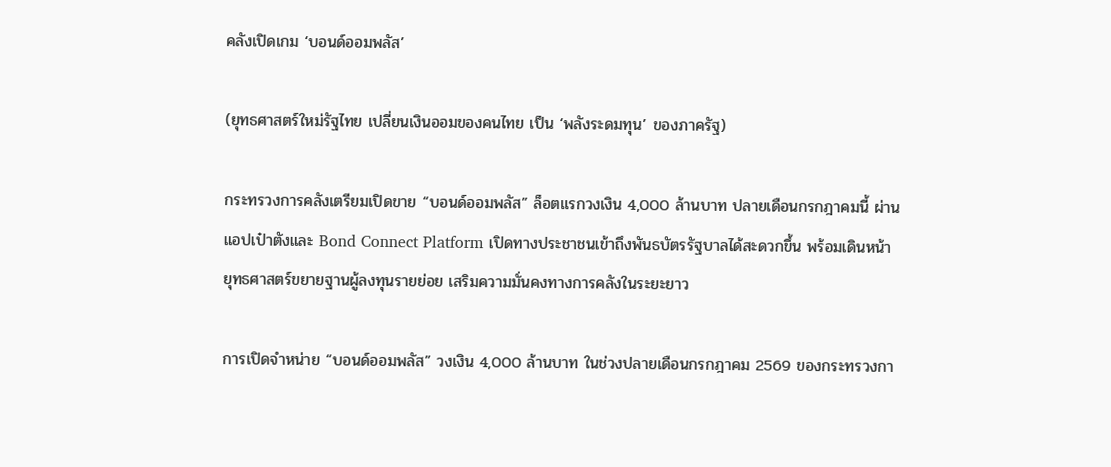คลังเปิดเกม ‘บอนด์ออมพลัส’

(ยุทธศาสตร์ใหม่รัฐไทย เปลี่ยนเงินออมของคนไทย เป็น ‘พลังระดมทุน’ ของภาครัฐ)

กระทรวงการคลังเตรียมเปิดขาย “บอนด์ออมพลัส” ล็อตแรกวงเงิน 4,000 ล้านบาท ปลายเดือนกรกฎาคมนี้ ผ่านแอปเป๋าตังและ Bond Connect Platform เปิดทางประชาชนเข้าถึงพันธบัตรรัฐบาลได้สะดวกขึ้น พร้อมเดินหน้ายุทธศาสตร์ขยายฐานผู้ลงทุนรายย่อย เสริมความมั่นคงทางการคลังในระยะยาว

การเปิดจำหน่าย “บอนด์ออมพลัส” วงเงิน 4,000 ล้านบาท ในช่วงปลายเดือนกรกฎาคม 2569 ของกระทรวงกา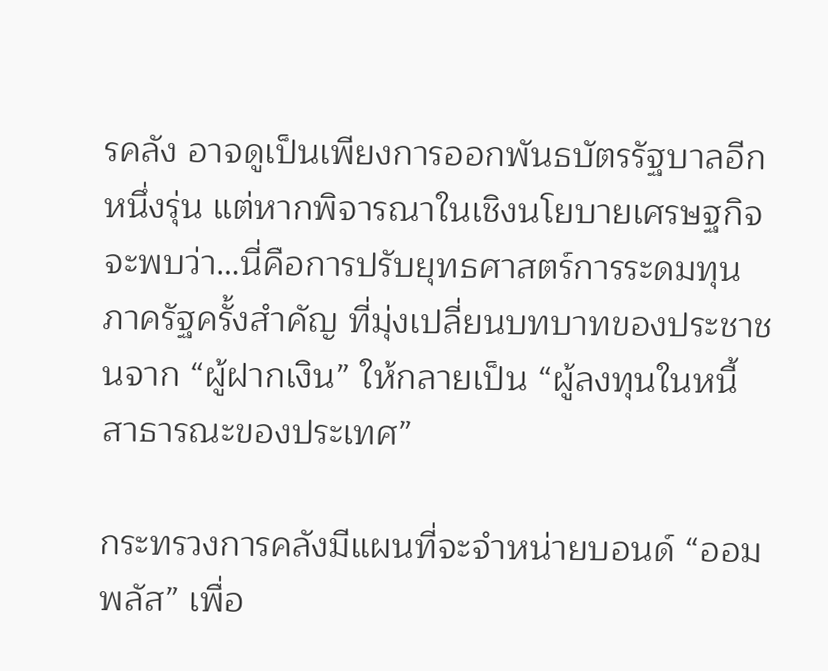รคลัง อาจดูเป็นเพียงการออกพันธบัตรรัฐบาลอีกหนึ่งรุ่น แต่หากพิจารณาในเชิงนโยบายเศรษฐกิจ จะพบว่า…นี่คือการปรับยุทธศาสตร์การระดมทุนภาครัฐครั้งสำคัญ ที่มุ่งเปลี่ยนบทบาทของประชาชนจาก “ผู้ฝากเงิน” ให้กลายเป็น “ผู้ลงทุนในหนี้สาธารณะของประเทศ”

กระทรวงการคลังมีแผนที่จะจำหน่ายบอนด์ “ออมพลัส” เพื่อ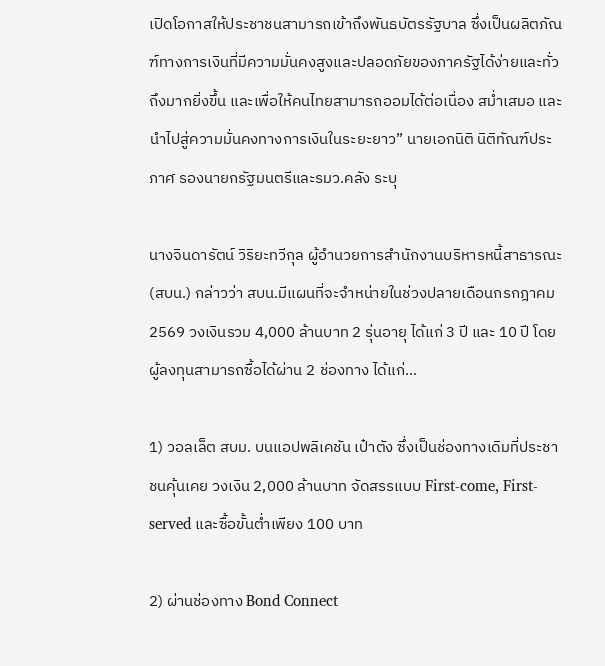เปิดโอกาสให้ประชาชนสามารถเข้าถึงพันธบัตรรัฐบาล ซึ่งเป็นผลิตภัณฑ์ทางการเงินที่มีความมั่นคงสูงและปลอดภัยของภาครัฐได้ง่ายและทั่วถึงมากยิ่งขึ้น และเพื่อให้คนไทยสามารถออมได้ต่อเนื่อง สม่ำเสมอ และนำไปสู่ความมั่นคงทางการเงินในระยะยาว” นายเอกนิติ นิติทัณฑ์ประภาศ รองนายกรัฐมนตรีและรมว.คลัง ระบุ

นางจินดารัตน์ วิริยะทวีกุล ผู้อำนวยการสำนักงานบริหารหนี้สาธารณะ (สบน.) กล่าวว่า สบน.มีแผนที่จะจำหน่ายในช่วงปลายเดือนกรกฎาคม 2569 วงเงินรวม 4,000 ล้านบาท 2 รุ่นอายุ ได้แก่ 3 ปี และ 10 ปี โดยผู้ลงทุนสามารถซื้อได้ผ่าน 2 ช่องทาง ได้แก่…

1) วอลเล็ต สบม. บนแอปพลิเคชัน เป๋าตัง ซึ่งเป็นช่องทางเดิมที่ประชาชนคุ้นเคย วงเงิน 2,000 ล้านบาท จัดสรรแบบ First-come, First-served และซื้อขั้นต่ำเพียง 100 บาท

2) ผ่านช่องทาง Bond Connect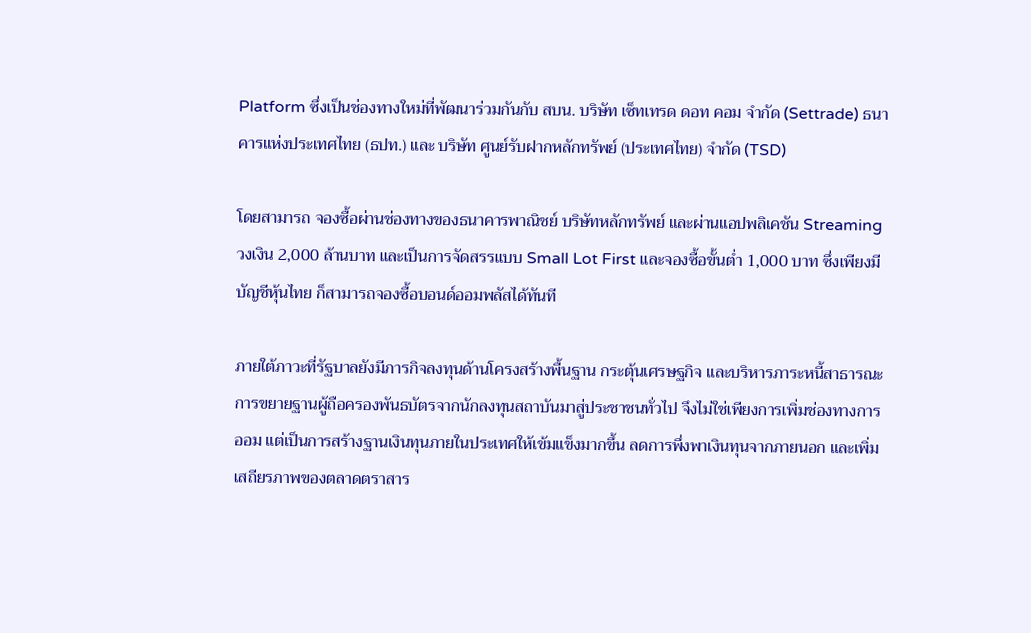Platform ซึ่งเป็นช่องทางใหม่ที่พัฒนาร่วมกันกับ สบน. บริษัท เซ็ทเทรด ดอท คอม จำกัด (Settrade) ธนาคารแห่งประเทศไทย (ธปท.) และ บริษัท ศูนย์รับฝากหลักทรัพย์ (ประเทศไทย) จำกัด (TSD)

โดยสามารถ จองซื้อผ่านช่องทางของธนาคารพาณิชย์ บริษัทหลักทรัพย์ และผ่านแอปพลิเคชัน Streaming วงเงิน 2,000 ล้านบาท และเป็นการจัดสรรแบบ Small Lot First และจองซื้อขั้นต่ำ 1,000 บาท ซึ่งเพียงมีบัญชีหุ้นไทย ก็สามารถจองซื้อบอนด์ออมพลัสได้ทันที

ภายใต้ภาวะที่รัฐบาลยังมีภารกิจลงทุนด้านโครงสร้างพื้นฐาน กระตุ้นเศรษฐกิจ และบริหารภาระหนี้สาธารณะ การขยายฐานผู้ถือครองพันธบัตรจากนักลงทุนสถาบันมาสู่ประชาชนทั่วไป จึงไม่ใช่เพียงการเพิ่มช่องทางการออม แต่เป็นการสร้างฐานเงินทุนภายในประเทศให้เข้มแข็งมากขึ้น ลดการพึ่งพาเงินทุนจากภายนอก และเพิ่มเสถียรภาพของตลาดตราสาร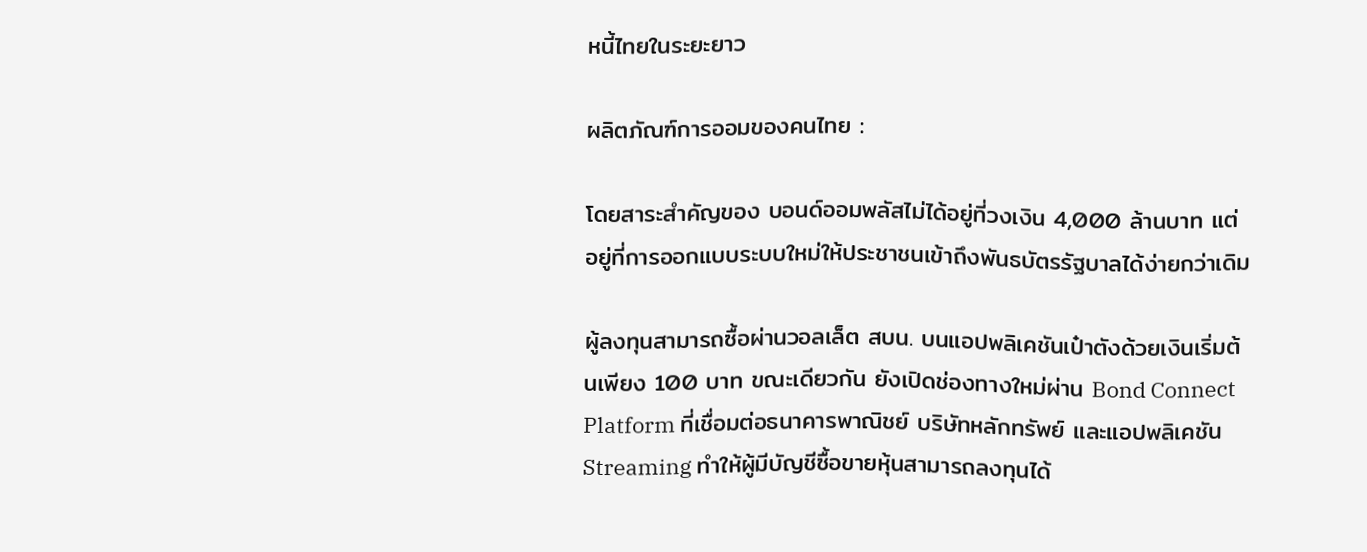หนี้ไทยในระยะยาว

ผลิตภัณฑ์การออมของคนไทย :

โดยสาระสำคัญของ บอนด์ออมพลัสไม่ได้อยู่ที่วงเงิน 4,000 ล้านบาท แต่อยู่ที่การออกแบบระบบใหม่ให้ประชาชนเข้าถึงพันธบัตรรัฐบาลได้ง่ายกว่าเดิม

ผู้ลงทุนสามารถซื้อผ่านวอลเล็ต สบน. บนแอปพลิเคชันเป๋าตังด้วยเงินเริ่มต้นเพียง 100 บาท ขณะเดียวกัน ยังเปิดช่องทางใหม่ผ่าน Bond Connect Platform ที่เชื่อมต่อธนาคารพาณิชย์ บริษัทหลักทรัพย์ และแอปพลิเคชัน Streaming ทำให้ผู้มีบัญชีซื้อขายหุ้นสามารถลงทุนได้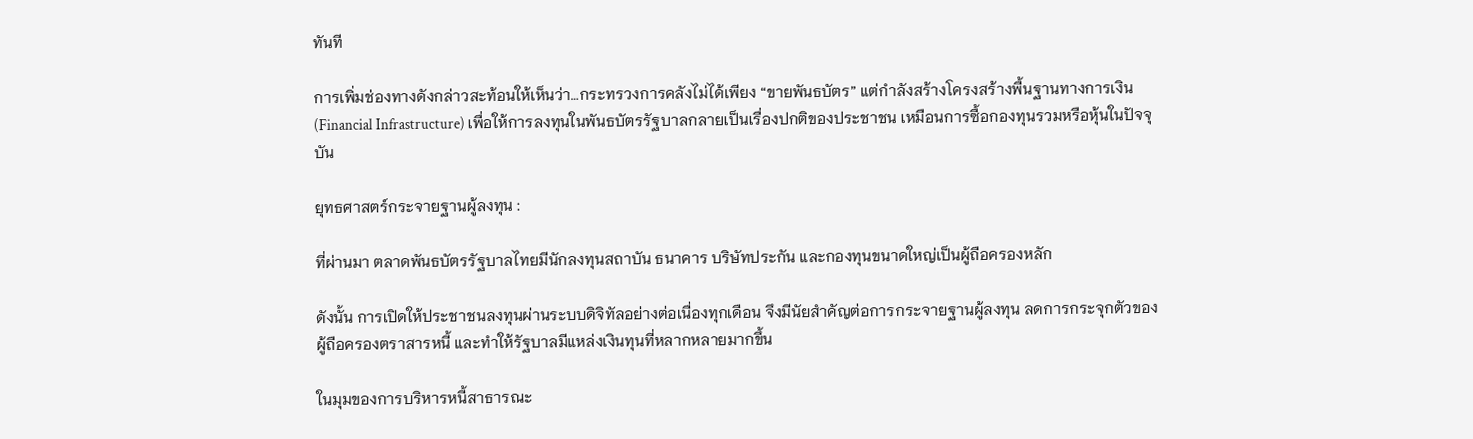ทันที

การเพิ่มช่องทางดังกล่าวสะท้อนให้เห็นว่า…กระทรวงการคลังไม่ได้เพียง “ขายพันธบัตร” แต่กำลังสร้างโครงสร้างพื้นฐานทางการเงิน (Financial Infrastructure) เพื่อให้การลงทุนในพันธบัตรรัฐบาลกลายเป็นเรื่องปกติของประชาชน เหมือนการซื้อกองทุนรวมหรือหุ้นในปัจจุบัน

ยุทธศาสตร์กระจายฐานผู้ลงทุน :

ที่ผ่านมา ตลาดพันธบัตรรัฐบาลไทยมีนักลงทุนสถาบัน ธนาคาร บริษัทประกัน และกองทุนขนาดใหญ่เป็นผู้ถือครองหลัก

ดังนั้น การเปิดให้ประชาชนลงทุนผ่านระบบดิจิทัลอย่างต่อเนื่องทุกเดือน จึงมีนัยสำคัญต่อการกระจายฐานผู้ลงทุน ลดการกระจุกตัวของผู้ถือครองตราสารหนี้ และทำให้รัฐบาลมีแหล่งเงินทุนที่หลากหลายมากขึ้น

ในมุมของการบริหารหนี้สาธารณะ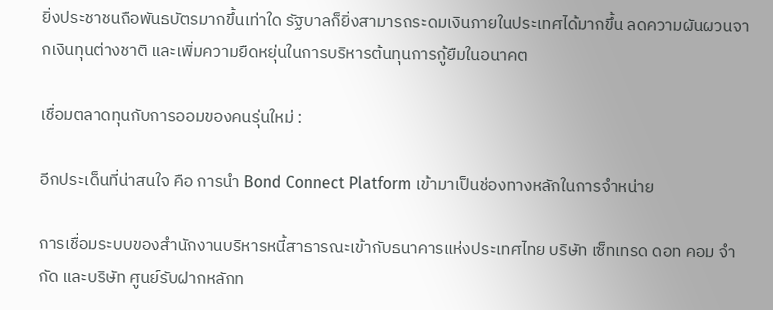ยิ่งประชาชนถือพันธบัตรมากขึ้นเท่าใด รัฐบาลก็ยิ่งสามารถระดมเงินภายในประเทศได้มากขึ้น ลดความผันผวนจากเงินทุนต่างชาติ และเพิ่มความยืดหยุ่นในการบริหารต้นทุนการกู้ยืมในอนาคต

เชื่อมตลาดทุนกับการออมของคนรุ่นใหม่ :

อีกประเด็นที่น่าสนใจ คือ การนำ Bond Connect Platform เข้ามาเป็นช่องทางหลักในการจำหน่าย

การเชื่อมระบบของสำนักงานบริหารหนี้สาธารณะเข้ากับธนาคารแห่งประเทศไทย บริษัท เซ็ทเทรด ดอท คอม จำกัด และบริษัท ศูนย์รับฝากหลักท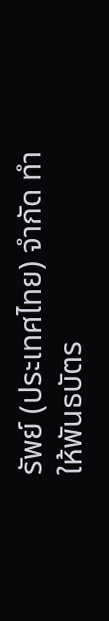รัพย์ (ประเทศไทย) จำกัด ทำให้พันธบัตร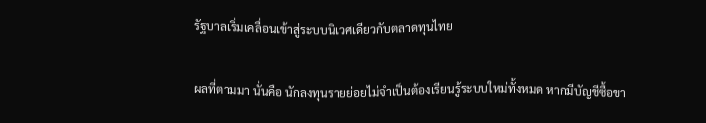รัฐบาลเริ่มเคลื่อนเข้าสู่ระบบนิเวศเดียวกับตลาดทุนไทย

ผลที่ตามมา นั่นคือ นักลงทุนรายย่อยไม่จำเป็นต้องเรียนรู้ระบบใหม่ทั้งหมด หากมีบัญชีซื้อขา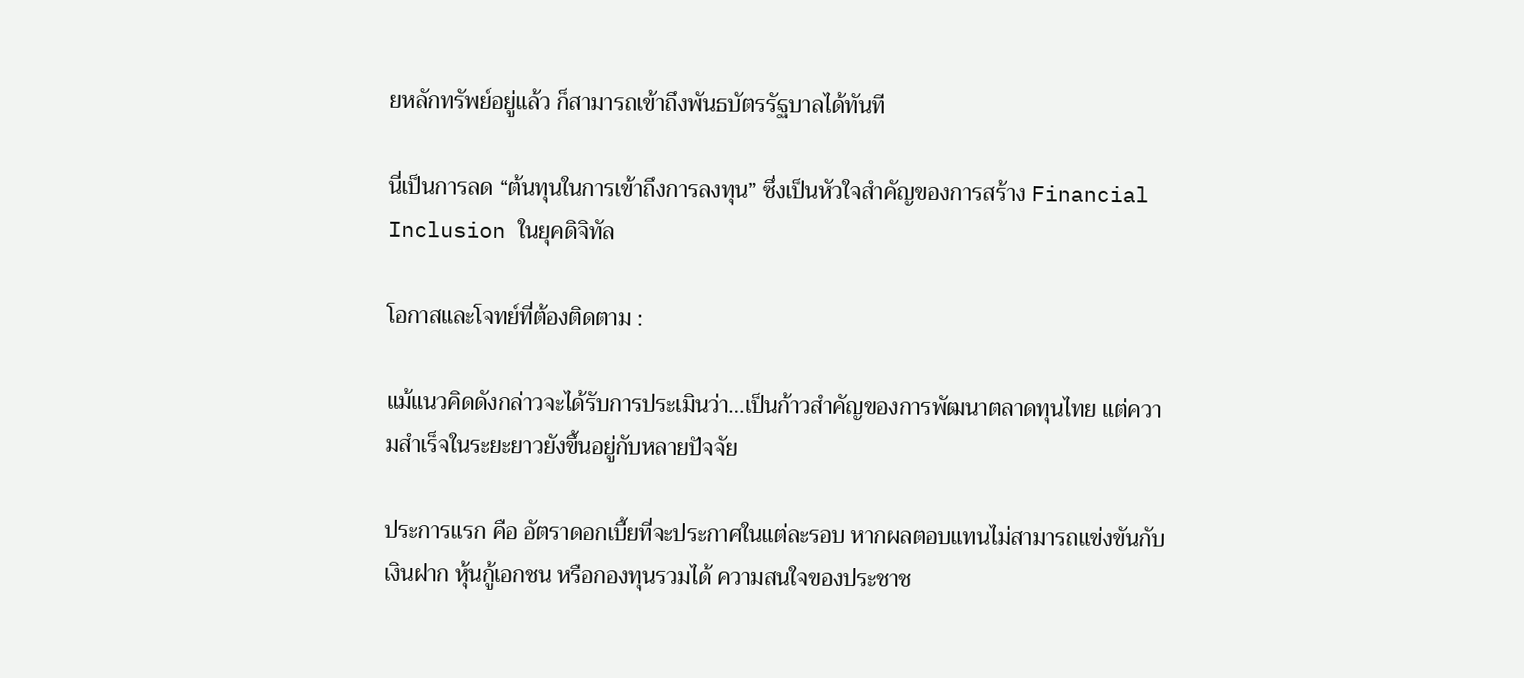ยหลักทรัพย์อยู่แล้ว ก็สามารถเข้าถึงพันธบัตรรัฐบาลได้ทันที

นี่เป็นการลด “ต้นทุนในการเข้าถึงการลงทุน” ซึ่งเป็นหัวใจสำคัญของการสร้าง Financial Inclusion ในยุคดิจิทัล

โอกาสและโจทย์ที่ต้องติดตาม :

แม้แนวคิดดังกล่าวจะได้รับการประเมินว่า…เป็นก้าวสำคัญของการพัฒนาตลาดทุนไทย แต่ความสำเร็จในระยะยาวยังขึ้นอยู่กับหลายปัจจัย

ประการแรก คือ อัตราดอกเบี้ยที่จะประกาศในแต่ละรอบ หากผลตอบแทนไม่สามารถแข่งขันกับเงินฝาก หุ้นกู้เอกชน หรือกองทุนรวมได้ ความสนใจของประชาช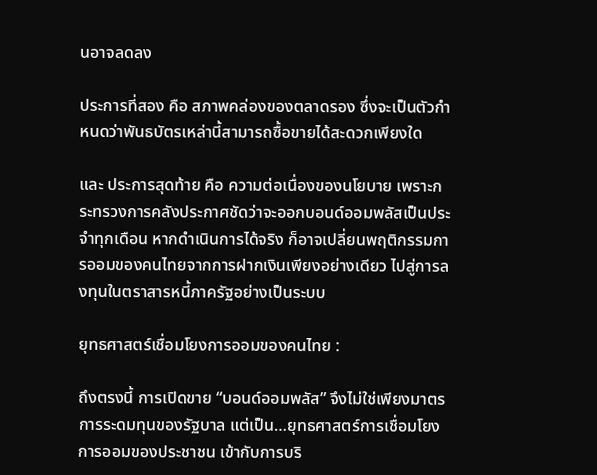นอาจลดลง

ประการที่สอง คือ สภาพคล่องของตลาดรอง ซึ่งจะเป็นตัวกำหนดว่าพันธบัตรเหล่านี้สามารถซื้อขายได้สะดวกเพียงใด

และ ประการสุดท้าย คือ ความต่อเนื่องของนโยบาย เพราะกระทรวงการคลังประกาศชัดว่าจะออกบอนด์ออมพลัสเป็นประจำทุกเดือน หากดำเนินการได้จริง ก็อาจเปลี่ยนพฤติกรรมการออมของคนไทยจากการฝากเงินเพียงอย่างเดียว ไปสู่การลงทุนในตราสารหนี้ภาครัฐอย่างเป็นระบบ

ยุทธศาสตร์เชื่อมโยงการออมของคนไทย :

ถึงตรงนี้ การเปิดขาย “บอนด์ออมพลัส” จึงไม่ใช่เพียงมาตรการระดมทุนของรัฐบาล แต่เป็น…ยุทธศาสตร์การเชื่อมโยงการออมของประชาชน เข้ากับการบริ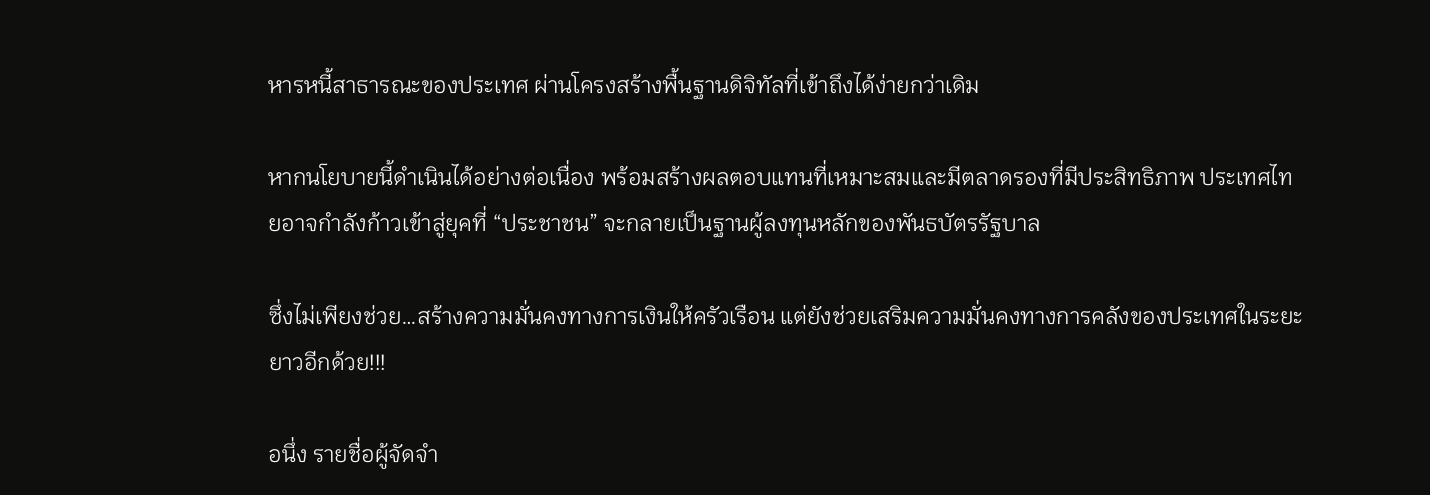หารหนี้สาธารณะของประเทศ ผ่านโครงสร้างพื้นฐานดิจิทัลที่เข้าถึงได้ง่ายกว่าเดิม

หากนโยบายนี้ดำเนินได้อย่างต่อเนื่อง พร้อมสร้างผลตอบแทนที่เหมาะสมและมีตลาดรองที่มีประสิทธิภาพ ประเทศไทยอาจกำลังก้าวเข้าสู่ยุคที่ “ประชาชน” จะกลายเป็นฐานผู้ลงทุนหลักของพันธบัตรรัฐบาล

ซึ่งไม่เพียงช่วย…สร้างความมั่นคงทางการเงินให้ครัวเรือน แต่ยังช่วยเสริมความมั่นคงทางการคลังของประเทศในระยะยาวอีกด้วย!!!

อนึ่ง รายชื่อผู้จัดจำ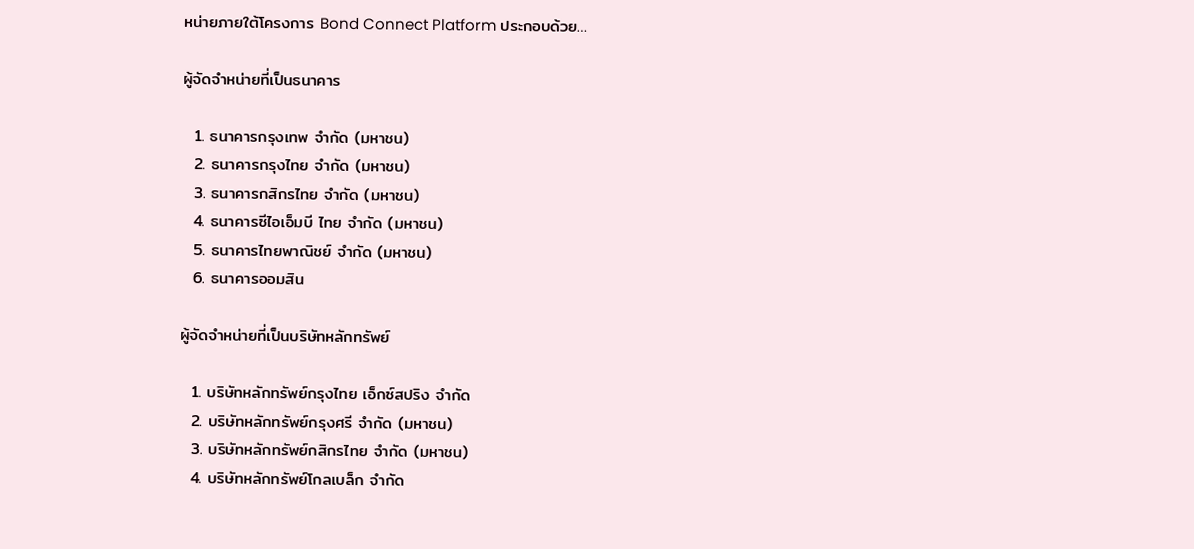หน่ายภายใต้โครงการ Bond Connect Platform ประกอบด้วย…

ผู้จัดจำหน่ายที่เป็นธนาคาร

  1. ธนาคารกรุงเทพ จำกัด (มหาชน)
  2. ธนาคารกรุงไทย จำกัด (มหาชน)
  3. ธนาคารกสิกรไทย จำกัด (มหาชน)
  4. ธนาคารซีไอเอ็มบี ไทย จำกัด (มหาชน)
  5. ธนาคารไทยพาณิชย์ จำกัด (มหาชน)
  6. ธนาคารออมสิน

ผู้จัดจำหน่ายที่เป็นบริษัทหลักทรัพย์

  1. บริษัทหลักทรัพย์กรุงไทย เอ็กซ์สปริง จำกัด
  2. บริษัทหลักทรัพย์กรุงศรี จำกัด (มหาชน)
  3. บริษัทหลักทรัพย์กสิกรไทย จำกัด (มหาชน)
  4. บริษัทหลักทรัพย์โกลเบล็ก จำกัด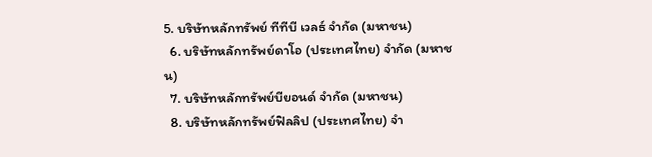5. บริษัทหลักทรัพย์ ทีทีบี เวลธ์ จำกัด (มหาชน)
  6. บริษัทหลักทรัพย์ดาโอ (ประเทศไทย) จำกัด (มหาชน)
  7. บริษัทหลักทรัพย์บียอนด์ จำกัด (มหาชน)
  8. บริษัทหลักทรัพย์ฟิลลิป (ประเทศไทย) จำ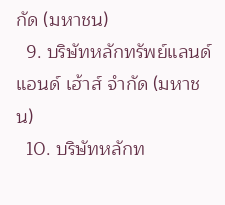กัด (มหาชน)
  9. บริษัทหลักทรัพย์แลนด์ แอนด์ เฮ้าส์ จำกัด (มหาชน)
  10. บริษัทหลักท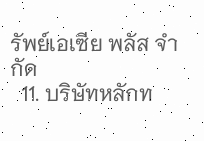รัพย์เอเซีย พลัส จำกัด
  11. บริษัทหลักท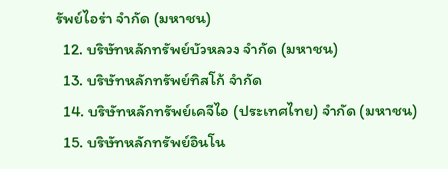รัพย์ไอร่า จำกัด (มหาชน)
  12. บริษัทหลักทรัพย์บัวหลวง จำกัด (มหาชน)
  13. บริษัทหลักทรัพย์ทิสโก้ จำกัด
  14. บริษัทหลักทรัพย์เคจีไอ (ประเทศไทย) จำกัด (มหาชน)
  15. บริษัทหลักทรัพย์อินโน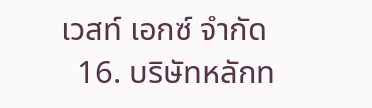เวสท์ เอกซ์ จำกัด
  16. บริษัทหลักท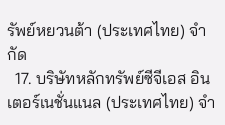รัพย์หยวนต้า (ประเทศไทย) จำกัด
  17. บริษัทหลักทรัพย์ซีจีเอส อินเตอร์เนชั่นแนล (ประเทศไทย) จำ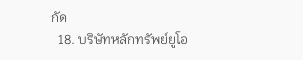กัด
  18. บริษัทหลักทรัพย์ยูโอ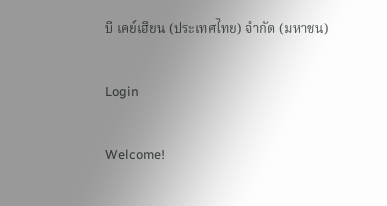บี เคย์เฮียน (ประเทศไทย) จำกัด (มหาชน)

Login

Welcome!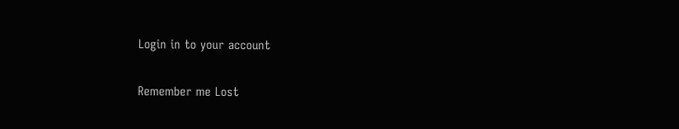Login in to your account

Remember me Lost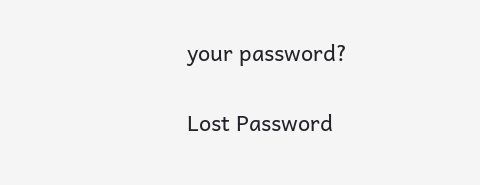your password?

Lost Password